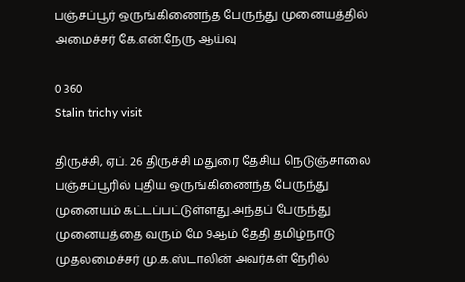பஞ்சப்பூர் ஒருங்கிணைந்த பேருந்து முனையத்தில் அமைச்சர் கே.என்.நேரு ஆய்வு

0 360
Stalin trichy visit

திருச்சி, ஏப். 26 திருச்சி மதுரை தேசிய நெடுஞ்சாலை பஞ்சப்பூரில் புதிய ஒருங்கிணைந்த பேருந்து முனையம் கட்டப்பட்டுள்ளது.அந்தப் பேருந்து முனையத்தை வரும் மே 9ஆம் தேதி தமிழ்நாடு முதலமைச்சர் மு.க.ஸ்டாலின் அவர்கள் நேரில்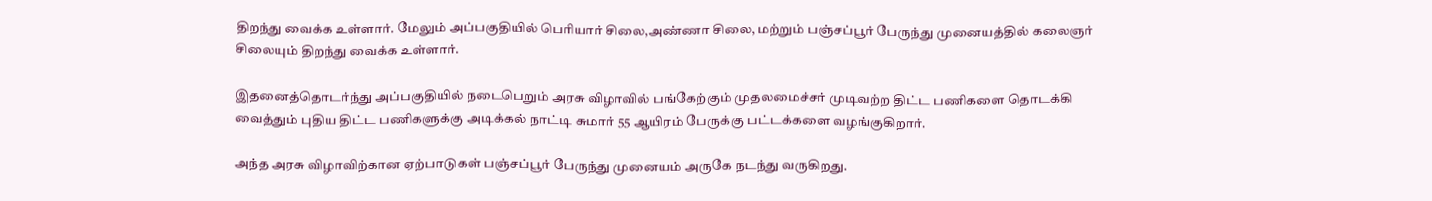திறந்து வைக்க உள்ளார். மேலும் அப்பகுதியில் பெரியார் சிலை,அண்ணா சிலை, மற்றும் பஞ்சப்பூர் பேருந்து முனையத்தில் கலைஞர் சிலையும் திறந்து வைக்க உள்ளார்.

இதனைத்தொடர்ந்து அப்பகுதியில் நடைபெறும் அரசு விழாவில் பங்கேற்கும் முதலமைச்சர் முடிவற்ற திட்ட பணிகளை தொடக்கி வைத்தும் புதிய திட்ட பணிகளுக்கு அடிக்கல் நாட்டி சுமார் 55 ஆயிரம் பேருக்கு பட்டக்களை வழங்குகிறார்.

அந்த அரசு விழாவிற்கான ஏற்பாடுகள் பஞ்சப்பூர் பேருந்து முனையம் அருகே நடந்து வருகிறது.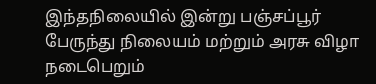இந்தநிலையில் இன்று பஞ்சப்பூர் பேருந்து நிலையம் மற்றும் அரசு விழா நடைபெறும்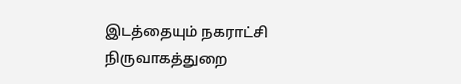இடத்தையும் நகராட்சி நிருவாகத்துறை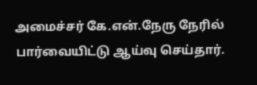அமைச்சர் கே.என்.நேரு நேரில் பார்வையிட்டு ஆய்வு செய்தார்.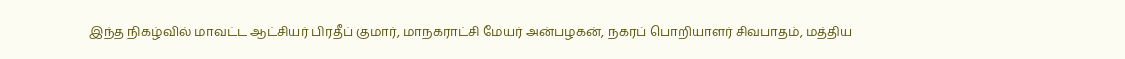இந்த நிகழ்வில் மாவட்ட ஆட்சியர் பிரதீப் குமார், மாநகராட்சி மேயர் அன்பழகன், நகரப் பொறியாளர் சிவபாதம், மத்திய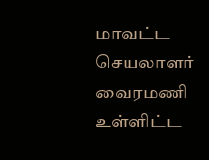மாவட்ட செயலாளர் வைரமணி உள்ளிட்ட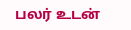பலர் உடன்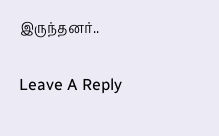இருந்தனர்..

Leave A Reply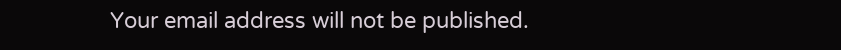Your email address will not be published.